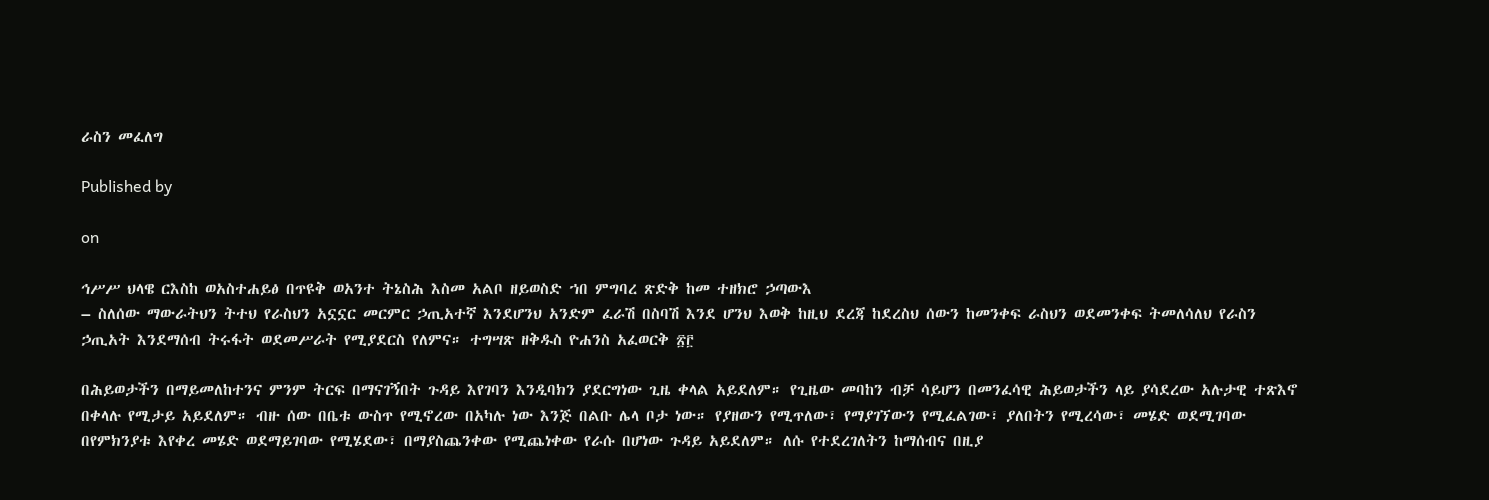ራስን መፈለግ

Published by

on

ኅሥሥ ህላዌ ርእስከ ወአስተሐይፅ በጥዩቅ ወአንተ ትኔስሕ እስመ አልቦ ዘይወስድ ኀበ ምግባረ ጽድቅ ከመ ተዘክሮ ኃጣውእ
– ስለሰው ማውራትህን ትተህ የራስህን አኗኗር መርምር ኃጢአተኛ እንደሆንህ አንድም ፈራሽ በስባሽ እንደ ሆንህ እወቅ ከዚህ ደረጃ ከደረስህ ሰውን ከመንቀፍ ራስህን ወደመንቀፍ ትመለሳለህ የራስን ኃጢአት እንደማሰብ ትሩፋት ወደመሥራት የሚያደርስ የለምና። ተግሣጽ ዘቅዱስ ዮሐንስ አፈወርቅ ፳፫

በሕይወታችን በማይመለከተንና ምንም ትርፍ በማናገኝበት ጉዳይ እየገባን እንዲባክን ያደርግነው ጊዜ ቀላል አይደለም። የጊዜው መባከን ብቻ ሳይሆን በመንፈሳዊ ሕይወታችን ላይ ያሳደረው አሉታዊ ተጽእኖ በቀላሉ የሚታይ አይደለም። ብዙ ሰው በቤቱ ውስጥ የሚኖረው በአካሉ ነው እንጅ በልቡ ሌላ ቦታ ነው። የያዘውን የሚጥለው፣ የማያገኘውን የሚፈልገው፣ ያለበትን የሚረሳው፣ መሄድ ወደሚገባው በየምክንያቱ እየቀረ መሄድ ወደማይገባው የሚሄደው፣ በማያስጨንቀው የሚጨነቀው የራሱ በሆነው ጉዳይ አይደለም። ለሱ የተደረገለትን ከማሰብና በዚያ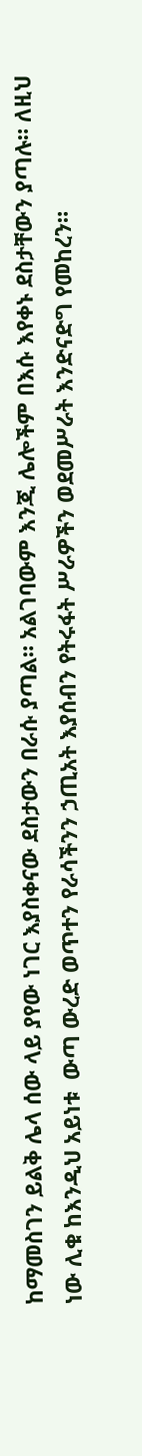ከማመስገን ይልቅ ሌላ ሰው ላይ ያየው ነገር እያስቀናው ደስታውን በራሱ ያጣል። አልገባውም እንጂ ሌሎችም በእሱ እየቀኑ ደስታቸውን ያጣሉ። ለዚህ ነው ሊቁ ከእንዲህ አይነቱ  ውጣ ውረድ ወጥተን የራሳችንን ኃጢአት እያሰብን የትሩፋት ሥራዎችን ወደመሥራት እንድናድግ የመከረን።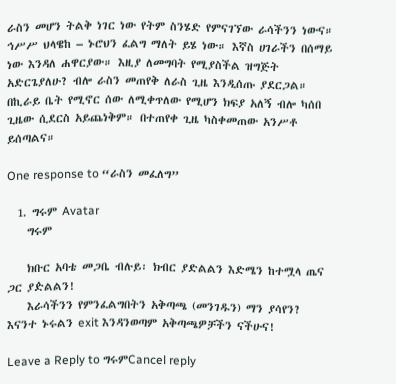ራስን መሆን ትልቅ ነገር ነው የትም ስንሄድ የምናገኘው ራሳችንን ነውና። ኅሥሥ ህላዌከ – ኑሮህን ፈልግ ማለት ይሄ ነው። እኛስ ሀገራችን በሰማይ ነው እንዳለ ሐዋርያው። እዚያ ለመግባት የሚያስችል ዝግጅት አድርጌያለሁ? ብሎ ራስን መጠየቅ ለራስ ጊዜ እንዲሰጡ ያደርጋል። በኪራይ ቤት የሚኖር ሰው ለሚቀጥለው የሚሆን ክፍያ አለኝ ብሎ ካሰበ ጊዜው ሲደርስ አይጨነቅም። በተጠየቀ ጊዜ ካስቀመጠው አንሥቶ ይሰጣልና።

One response to “ራስን መፈለግ”

  1. ግሩም Avatar
    ግሩም

    ክቡር አባቴ መጋቤ ብሉይ፡ ክብር ያድልልን እድሜን ከተሟላ ጤና ጋር ያዽልልን!
    እራሳችንን የምንፈልግበትን አቅጣጫ (መንገዱን) ማን ያሳየን? እናንተ ኑሩልን exit እንዳንወጣም አቅጣጫዎቻችን ናችሁና!

Leave a Reply to ግሩምCancel reply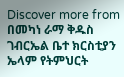Discover more from በመካነ ራማ ቅዱስ ገብርኤል ቤተ ክርስቲያን ኤላም የትምህርት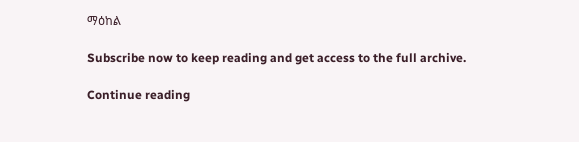ማዕከል

Subscribe now to keep reading and get access to the full archive.

Continue reading